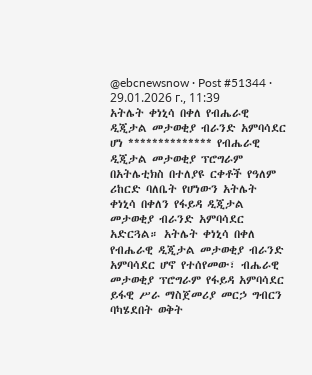@ebcnewsnow · Post #51344 · 29.01.2026 г., 11:39
አትሌት ቀነኒሳ በቀለ የብሔራዊ ዲጂታል መታወቂያ ብራንድ አምባሳደር ሆነ ************** የብሔራዊ ዲጂታል መታወቂያ ፕሮግራም በአትሌቲክስ በተለያዩ ርቀቶች የዓለም ሪከርድ ባለቤት የሆነውን አትሌት ቀነኒሳ በቀለን የፋይዳ ዲጂታል መታወቂያ ብራንድ አምባሳደር አድርጓል። አትሌት ቀነኒሳ በቀለ የብሔራዊ ዲጂታል መታወቂያ ብራንድ አምባሳደር ሆኖ የተሰየመው፣ ብሔራዊ መታወቂያ ፕሮግራም የፋይዳ አምባሳደር ይፋዊ ሥራ ማስጀመሪያ መርኃ ግብርን ባካሄደበት ወቅት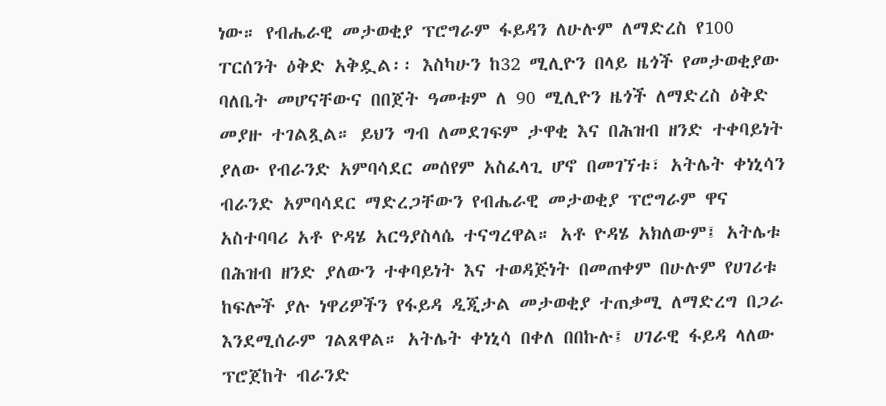ነው። የብሔራዊ መታወቂያ ፕሮግራም ፋይዳን ለሁሉም ለማድረስ የ100 ፐርሰንት ዕቅድ አቅዷል፡፡ እስካሁን ከ32 ሚሊዮን በላይ ዜጎች የመታወቂያው ባለቤት መሆናቸውና በበጀት ዓመቱም ለ 90 ሚሊዮን ዜጎች ለማድረስ ዕቅድ መያዙ ተገልጿል። ይህን ግብ ለመደገፍም ታዋቂ እና በሕዝብ ዘንድ ተቀባይነት ያለው የብራንድ አምባሳደር መሰየም አስፈላጊ ሆኖ በመገኘቱ፣ አትሌት ቀነኒሳን ብራንድ አምባሳደር ማድረጋቸውን የብሔራዊ መታወቂያ ፕሮግራም ዋና አስተባባሪ አቶ ዮዳሄ አርዓያስላሴ ተናግረዋል። አቶ ዮዳሄ አክለውም፤ አትሌቱ በሕዝብ ዘንድ ያለውን ተቀባይነት እና ተወዳጅነት በመጠቀም በሁሉም የሀገሪቱ ከፍሎች ያሉ ነዋሪዎችን የፋይዳ ዲጂታል መታወቂያ ተጠቃሚ ለማድረግ በጋራ እንደሚሰራም ገልጸዋል። አትሌት ቀነኒሳ በቀለ በበኩሉ፤ ሀገራዊ ፋይዳ ላለው ፕሮጀከት ብራንድ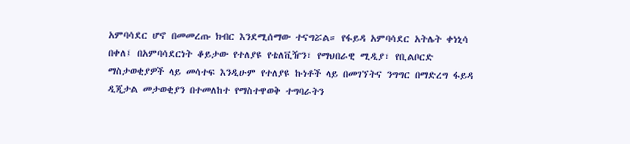አምባሳደር ሆኖ በመመረጡ ክብር እንደሚሰማው ተናግሯል። የፋይዳ አምባሳደር አትሌት ቀነኒሳ በቀለ፤ በአምባሳደርነት ቆይታው የተለያዩ የቴለቪዥን፣ የማህበራዊ ሚዲያ፣ የቢልቦርድ ማስታወቂያዎች ላይ መሳተፍ እንዲሁም የተለያዩ ኩነቶች ላይ በመገኘትና ንግግር በማድረግ ፋይዳ ዲጂታል መታወቂያን በተመለከተ የማስተዋወቅ ተግባራትን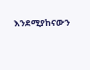እንደሚያከናውን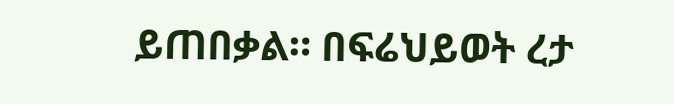ይጠበቃል። በፍሬህይወት ረታ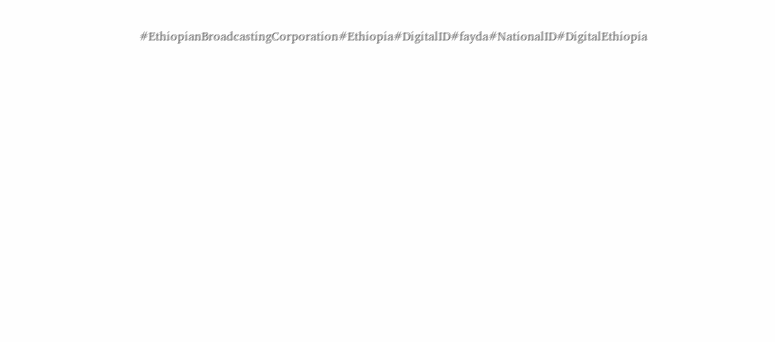#EthiopianBroadcastingCorporation#Ethiopia#DigitalID#fayda#NationalID#DigitalEthiopia